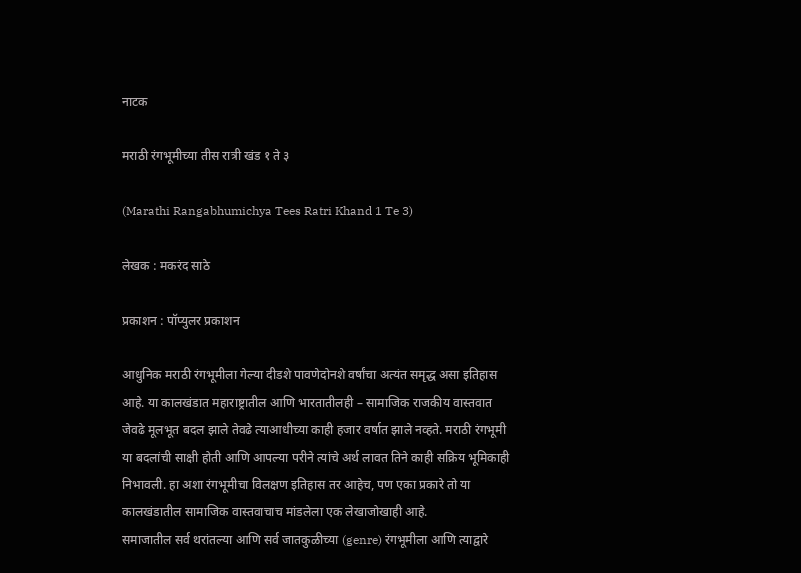नाटक

मराठी रंगभूमीच्या तीस रात्री खंड १ ते ३

(Marathi Rangabhumichya Tees Ratri Khand 1 Te 3)

लेखक : मकरंद साठे

प्रकाशन : पॉप्युलर प्रकाशन

आधुनिक मराठी रंगभूमीला गेल्या दीडशे पावणेदोनशे वर्षांचा अत्यंत समृद्ध असा इतिहास आहे. या कालखंडात महाराष्ट्रातील आणि भारतातीलही – सामाजिक राजकीय वास्तवात जेवढे मूलभूत बदल झाले तेवढे त्याआधीच्या काही हजार वर्षात झाले नव्हते. मराठी रंगभूमी या बदलांची साक्षी होती आणि आपल्या परीने त्यांचे अर्थ लावत तिने काही सक्रिय भूमिकाही निभावली. हा अशा रंगभूमीचा विलक्षण इतिहास तर आहेच, पण एका प्रकारे तो या कालखंडातील सामाजिक वास्तवाचाच मांडलेला एक लेखाजोखाही आहे.
समाजातील सर्व थरांतल्या आणि सर्व जातकुळीच्या (genre) रंगभूमीला आणि त्याद्वारे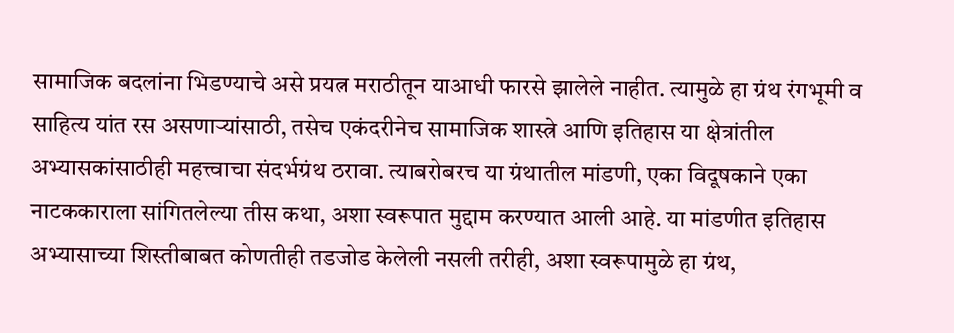सामाजिक बदलांना भिडण्याचे असे प्रयत्न मराठीतून याआधी फारसे झालेले नाहीत. त्यामुळे हा ग्रंथ रंगभूमी व साहित्य यांत रस असणाऱ्यांसाठी, तसेच एकंदरीनेच सामाजिक शास्त्रे आणि इतिहास या क्षेत्रांतील अभ्यासकांसाठीही महत्त्वाचा संदर्भग्रंथ ठरावा. त्याबरोबरच या ग्रंथातील मांडणी, एका विदूषकाने एका नाटककाराला सांगितलेल्या तीस कथा, अशा स्वरूपात मुद्दाम करण्यात आली आहे. या मांडणीत इतिहास अभ्यासाच्या शिस्तीबाबत कोणतीही तडजोड केलेली नसली तरीही, अशा स्वरूपामुळे हा ग्रंथ,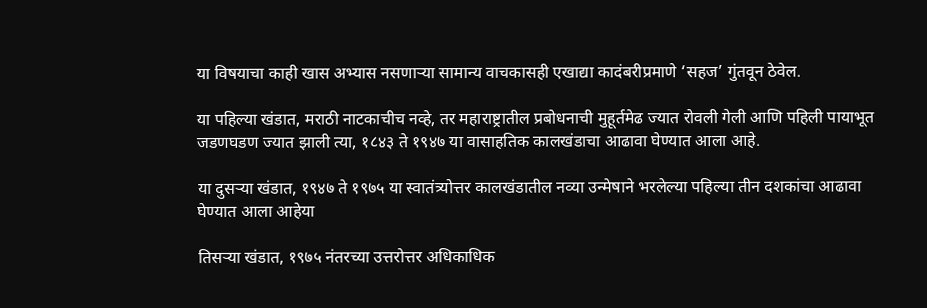या विषयाचा काही खास अभ्यास नसणाऱ्या सामान्य वाचकासही एखाद्या कादंबरीप्रमाणे ‘सहज’ गुंतवून ठेवेल.

या पहिल्या खंडात, मराठी नाटकाचीच नव्हे, तर महाराष्ट्रातील प्रबोधनाची मुहूर्तमेढ ज्यात रोवली गेली आणि पहिली पायाभूत जडणघडण ज्यात झाली त्या, १८४३ ते १९४७ या वासाहतिक कालखंडाचा आढावा घेण्यात आला आहे.

या दुसऱ्या खंडात, १९४७ ते १९७५ या स्वातंत्र्योत्तर कालखंडातील नव्या उन्मेषाने भरलेल्या पहिल्या तीन दशकांचा आढावा घेण्यात आला आहेया

तिसऱ्या खंडात, १९७५ नंतरच्या उत्तरोत्तर अधिकाधिक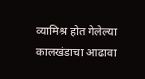व्यामिश्र होत गेलेल्या कालखंडाचा आढावा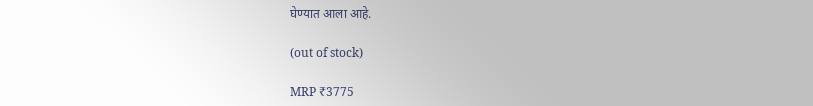घेण्यात आला आहे.

(out of stock)

MRP ₹3775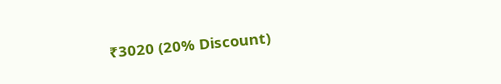₹3020 (20% Discount)